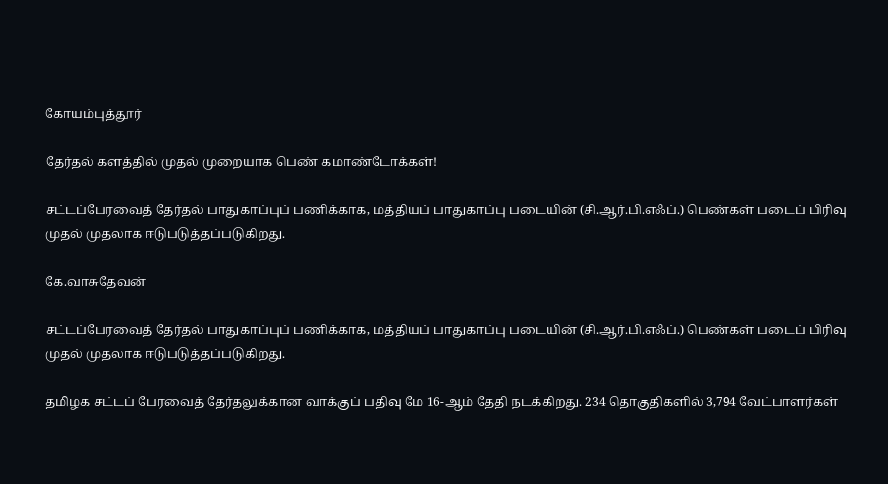கோயம்புத்தூர்

தேர்தல் களத்தில் முதல் முறையாக பெண் கமாண்டோக்கள்!

சட்டப்பேரவைத் தேர்தல் பாதுகாப்புப் பணிக்காக, மத்தியப் பாதுகாப்பு படையின் (சி.ஆர்.பி.எஃப்.) பெண்கள் படைப் பிரிவு முதல் முதலாக ஈடுபடுத்தப்படுகிறது.

கே.வாசுதேவன்

சட்டப்பேரவைத் தேர்தல் பாதுகாப்புப் பணிக்காக, மத்தியப் பாதுகாப்பு படையின் (சி.ஆர்.பி.எஃப்.) பெண்கள் படைப் பிரிவு முதல் முதலாக ஈடுபடுத்தப்படுகிறது.

தமிழக சட்டப் பேரவைத் தேர்தலுக்கான வாக்குப் பதிவு மே 16-ஆம் தேதி நடக்கிறது. 234 தொகுதிகளில் 3,794 வேட்பாளர்கள்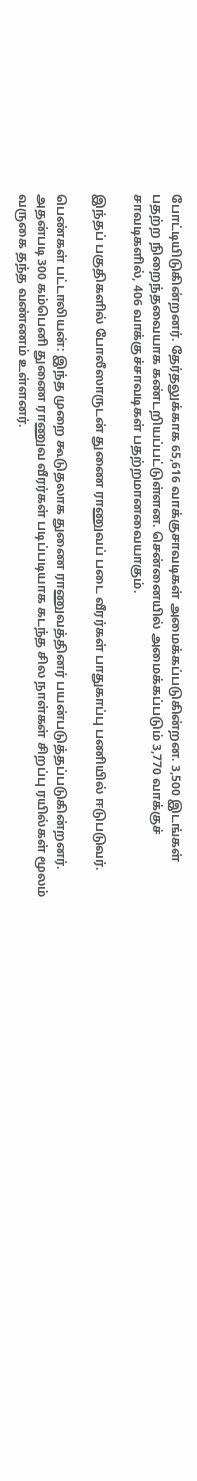போட்டியிடுகின்றனர். தேர்தலுக்காக 65,616 வாக்குசாவடிகள் அமைக்கப்படுகின்றன. 3,500 இடங்கள் பதற்ற நிறைந்தவையாக கண்டறியப்பட்டுள்ளன. சென்னையில் அமைக்கப்படும் 3,770 வாக்குச் சாவடிகளில், 406 வாக்குச்சாவடிகள் பதற்றமானவையாகும்.

இந்தப் பகுதிகளில் போலீஸாருடன் துணை ராணுவப் படை வீரர்கள் பாதுகாப்பு பணியில் ஈடுபடுவர்.

பெண்கள் பட்டாலியன்: இந்த முறை கூடுதலாக துணை ராணுவத்தினர் பயன்படுத்தப்படுகின்றனர். அதன்படி 300 கம்பெனி துணை ராணுவ வீரர்கள் படிப்படியாக கடந்த சில நாள்கள் சிறப்பு ரயில்கள் மூலம் வருகை தந்த வண்ணம் உள்ளனர்.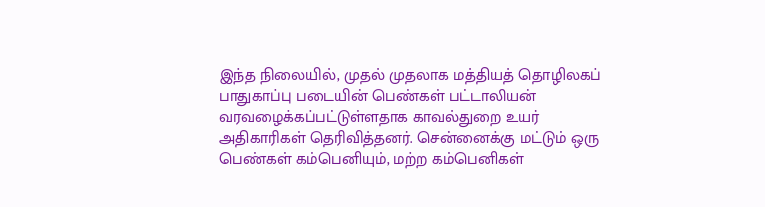இந்த நிலையில், முதல் முதலாக மத்தியத் தொழிலகப் பாதுகாப்பு படையின் பெண்கள் பட்டாலியன் வரவழைக்கப்பட்டுள்ளதாக காவல்துறை உயர் அதிகாரிகள் தெரிவித்தனர். சென்னைக்கு மட்டும் ஒரு பெண்கள் கம்பெனியும், மற்ற கம்பெனிகள்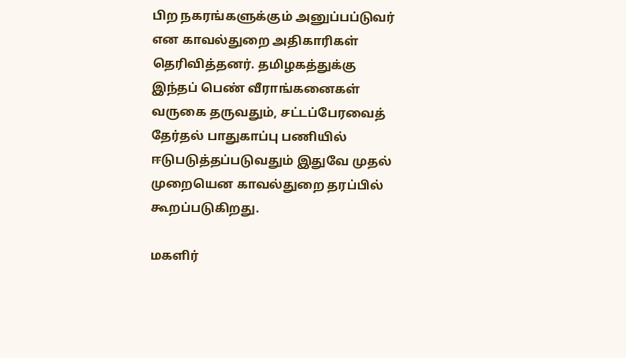பிற நகரங்களுக்கும் அனுப்பப்டுவர் என காவல்துறை அதிகாரிகள் தெரிவித்தனர். தமிழகத்துக்கு இந்தப் பெண் வீராங்கனைகள் வருகை தருவதும், சட்டப்பேரவைத் தேர்தல் பாதுகாப்பு பணியில் ஈடுபடுத்தப்படுவதும் இதுவே முதல் முறையென காவல்துறை தரப்பில் கூறப்படுகிறது.

மகளிர்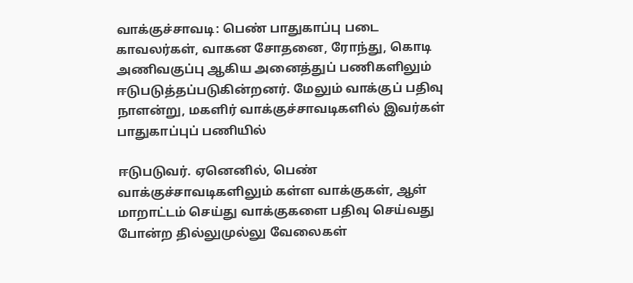வாக்குச்சாவடி: பெண் பாதுகாப்பு படை காவலர்கள், வாகன சோதனை, ரோந்து, கொடி அணிவகுப்பு ஆகிய அனைத்துப் பணிகளிலும் ஈடுபடுத்தப்படுகின்றனர். மேலும் வாக்குப் பதிவு நாளன்று, மகளிர் வாக்குச்சாவடிகளில் இவர்கள் பாதுகாப்புப் பணியில்

ஈடுபடுவர். ஏனெனில், பெண் வாக்குச்சாவடிகளிலும் கள்ள வாக்குகள், ஆள் மாறாட்டம் செய்து வாக்குகளை பதிவு செய்வது போன்ற தில்லுமுல்லு வேலைகள்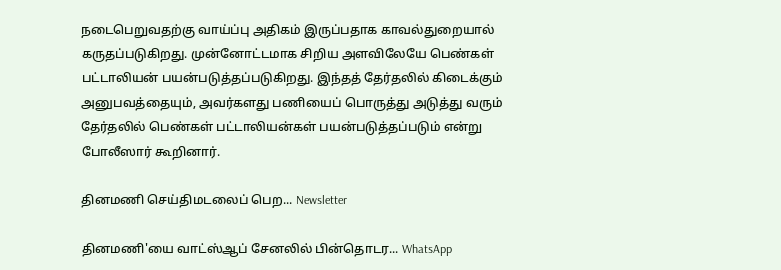நடைபெறுவதற்கு வாய்ப்பு அதிகம் இருப்பதாக காவல்துறையால் கருதப்படுகிறது. முன்னோட்டமாக சிறிய அளவிலேயே பெண்கள் பட்டாலியன் பயன்படுத்தப்படுகிறது. இந்தத் தேர்தலில் கிடைக்கும் அனுபவத்தையும், அவர்களது பணியைப் பொருத்து அடுத்து வரும் தேர்தலில் பெண்கள் பட்டாலியன்கள் பயன்படுத்தப்படும் என்று போலீஸார் கூறினார்.

தினமணி செய்திமடலைப் பெற... Newsletter

தினமணி'யை வாட்ஸ்ஆப் சேனலில் பின்தொடர... WhatsApp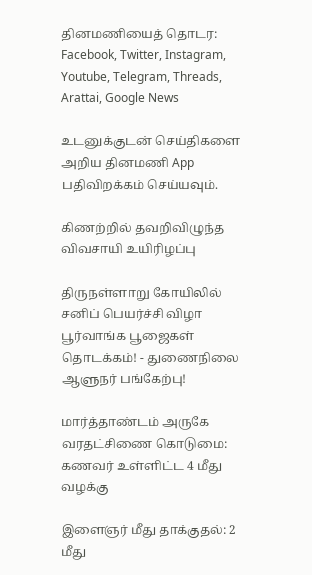தினமணியைத் தொடர: Facebook, Twitter, Instagram, Youtube, Telegram, Threads, Arattai, Google News

உடனுக்குடன் செய்திகளை அறிய தினமணி App பதிவிறக்கம் செய்யவும்.

கிணற்றில் தவறிவிழுந்த விவசாயி உயிரிழப்பு

திருநள்ளாறு கோயிலில் சனிப் பெயர்ச்சி விழா பூர்வாங்க பூஜைகள் தொடக்கம்! - துணைநிலை ஆளுநர் பங்கேற்பு!

மார்த்தாண்டம் அருகே வரதட்சிணை கொடுமை: கணவர் உள்ளிட்ட 4 மீது வழக்கு

இளைஞர் மீது தாக்குதல்: 2 மீது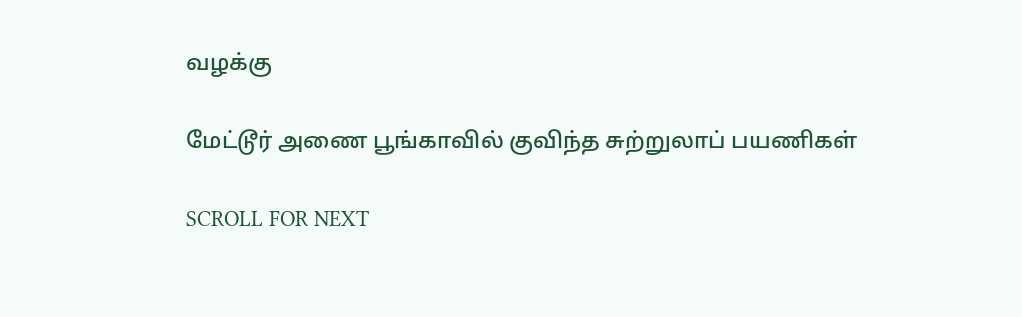வழக்கு

மேட்டூர் அணை பூங்காவில் குவிந்த சுற்றுலாப் பயணிகள்

SCROLL FOR NEXT